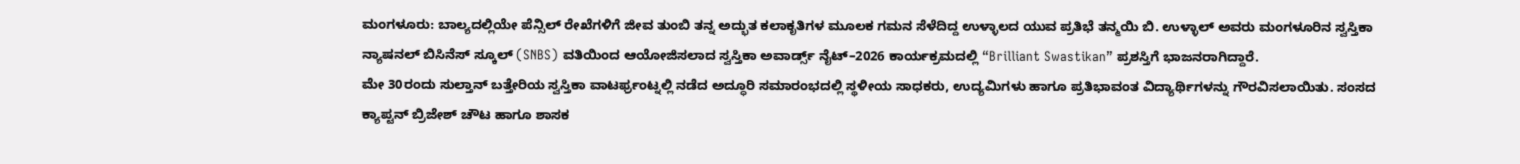ಮಂಗಳೂರು: ಬಾಲ್ಯದಲ್ಲಿಯೇ ಪೆನ್ಸಿಲ್ ರೇಖೆಗಳಿಗೆ ಜೀವ ತುಂಬಿ ತನ್ನ ಅದ್ಭುತ ಕಲಾಕೃತಿಗಳ ಮೂಲಕ ಗಮನ ಸೆಳೆದಿದ್ದ ಉಳ್ಳಾಲದ ಯುವ ಪ್ರತಿಭೆ ತನ್ಮಯಿ ಬಿ. ಉಳ್ಳಾಲ್ ಅವರು ಮಂಗಳೂರಿನ ಸ್ವಸ್ತಿಕಾ ನ್ಯಾಷನಲ್ ಬಿಸಿನೆಸ್ ಸ್ಕೂಲ್ (SNBS) ವತಿಯಿಂದ ಆಯೋಜಿಸಲಾದ ಸ್ವಸ್ತಿಕಾ ಅವಾರ್ಡ್ಸ್ ನೈಟ್–2026 ಕಾರ್ಯಕ್ರಮದಲ್ಲಿ “Brilliant Swastikan” ಪ್ರಶಸ್ತಿಗೆ ಭಾಜನರಾಗಿದ್ದಾರೆ.
ಮೇ 30ರಂದು ಸುಲ್ತಾನ್ ಬತ್ತೇರಿಯ ಸ್ವಸ್ತಿಕಾ ವಾಟರ್ಫ್ರಂಟ್ನಲ್ಲಿ ನಡೆದ ಅದ್ಧೂರಿ ಸಮಾರಂಭದಲ್ಲಿ ಸ್ಥಳೀಯ ಸಾಧಕರು, ಉದ್ಯಮಿಗಳು ಹಾಗೂ ಪ್ರತಿಭಾವಂತ ವಿದ್ಯಾರ್ಥಿಗಳನ್ನು ಗೌರವಿಸಲಾಯಿತು. ಸಂಸದ ಕ್ಯಾಪ್ಟನ್ ಬ್ರಿಜೇಶ್ ಚೌಟ ಹಾಗೂ ಶಾಸಕ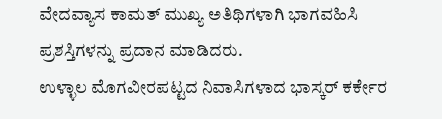ವೇದವ್ಯಾಸ ಕಾಮತ್ ಮುಖ್ಯ ಅತಿಥಿಗಳಾಗಿ ಭಾಗವಹಿಸಿ ಪ್ರಶಸ್ತಿಗಳನ್ನು ಪ್ರದಾನ ಮಾಡಿದರು.
ಉಳ್ಳಾಲ ಮೊಗವೀರಪಟ್ಟದ ನಿವಾಸಿಗಳಾದ ಭಾಸ್ಕರ್ ಕರ್ಕೇರ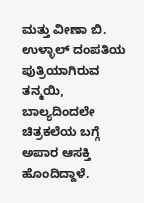ಮತ್ತು ವೀಣಾ ಬಿ. ಉಳ್ಳಾಲ್ ದಂಪತಿಯ ಪುತ್ರಿಯಾಗಿರುವ ತನ್ಮಯಿ, ಬಾಲ್ಯದಿಂದಲೇ ಚಿತ್ರಕಲೆಯ ಬಗ್ಗೆ ಅಪಾರ ಆಸಕ್ತಿ ಹೊಂದಿದ್ದಾಳೆ.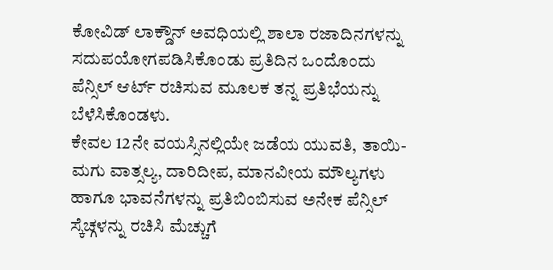ಕೋವಿಡ್ ಲಾಕ್ಡೌನ್ ಅವಧಿಯಲ್ಲಿ ಶಾಲಾ ರಜಾದಿನಗಳನ್ನು ಸದುಪಯೋಗಪಡಿಸಿಕೊಂಡು ಪ್ರತಿದಿನ ಒಂದೊಂದು ಪೆನ್ಸಿಲ್ ಆರ್ಟ್ ರಚಿಸುವ ಮೂಲಕ ತನ್ನ ಪ್ರತಿಭೆಯನ್ನು ಬೆಳೆಸಿಕೊಂಡಳು.
ಕೇವಲ 12ನೇ ವಯಸ್ಸಿನಲ್ಲಿಯೇ ಜಡೆಯ ಯುವತಿ, ತಾಯಿ-ಮಗು ವಾತ್ಸಲ್ಯ, ದಾರಿದೀಪ, ಮಾನವೀಯ ಮೌಲ್ಯಗಳು ಹಾಗೂ ಭಾವನೆಗಳನ್ನು ಪ್ರತಿಬಿಂಬಿಸುವ ಅನೇಕ ಪೆನ್ಸಿಲ್ ಸ್ಕೆಚ್ಗಳನ್ನು ರಚಿಸಿ ಮೆಚ್ಚುಗೆ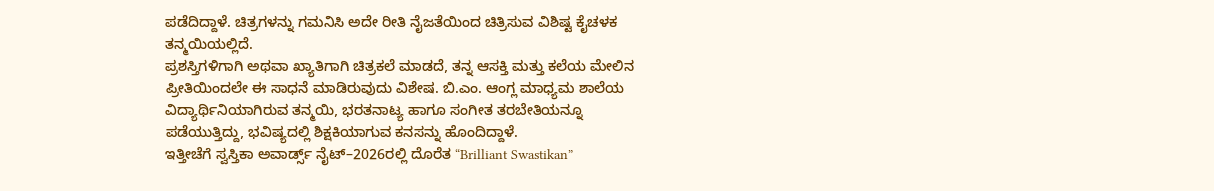ಪಡೆದಿದ್ದಾಳೆ. ಚಿತ್ರಗಳನ್ನು ಗಮನಿಸಿ ಅದೇ ರೀತಿ ನೈಜತೆಯಿಂದ ಚಿತ್ರಿಸುವ ವಿಶಿಷ್ಟ ಕೈಚಳಕ ತನ್ಮಯಿಯಲ್ಲಿದೆ.
ಪ್ರಶಸ್ತಿಗಳಿಗಾಗಿ ಅಥವಾ ಖ್ಯಾತಿಗಾಗಿ ಚಿತ್ರಕಲೆ ಮಾಡದೆ, ತನ್ನ ಆಸಕ್ತಿ ಮತ್ತು ಕಲೆಯ ಮೇಲಿನ ಪ್ರೀತಿಯಿಂದಲೇ ಈ ಸಾಧನೆ ಮಾಡಿರುವುದು ವಿಶೇಷ. ಬಿ.ಎಂ. ಆಂಗ್ಲ ಮಾಧ್ಯಮ ಶಾಲೆಯ ವಿದ್ಯಾರ್ಥಿನಿಯಾಗಿರುವ ತನ್ಮಯಿ, ಭರತನಾಟ್ಯ ಹಾಗೂ ಸಂಗೀತ ತರಬೇತಿಯನ್ನೂ ಪಡೆಯುತ್ತಿದ್ದು, ಭವಿಷ್ಯದಲ್ಲಿ ಶಿಕ್ಷಕಿಯಾಗುವ ಕನಸನ್ನು ಹೊಂದಿದ್ದಾಳೆ.
ಇತ್ತೀಚೆಗೆ ಸ್ವಸ್ತಿಕಾ ಅವಾರ್ಡ್ಸ್ ನೈಟ್–2026ರಲ್ಲಿ ದೊರೆತ “Brilliant Swastikan”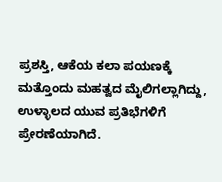ಪ್ರಶಸ್ತಿ, ಆಕೆಯ ಕಲಾ ಪಯಣಕ್ಕೆ ಮತ್ತೊಂದು ಮಹತ್ವದ ಮೈಲಿಗಲ್ಲಾಗಿದ್ದು, ಉಳ್ಳಾಲದ ಯುವ ಪ್ರತಿಭೆಗಳಿಗೆ ಪ್ರೇರಣೆಯಾಗಿದೆ.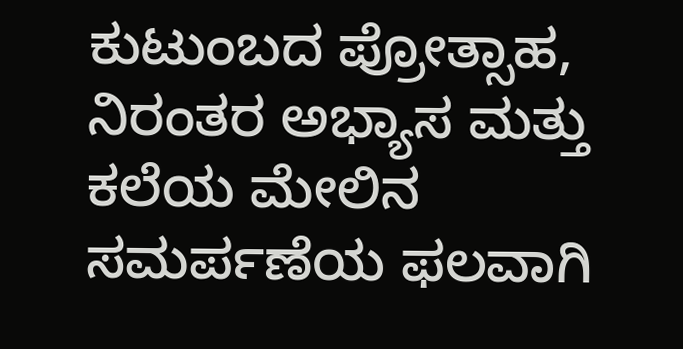ಕುಟುಂಬದ ಪ್ರೋತ್ಸಾಹ, ನಿರಂತರ ಅಭ್ಯಾಸ ಮತ್ತು ಕಲೆಯ ಮೇಲಿನ ಸಮರ್ಪಣೆಯ ಫಲವಾಗಿ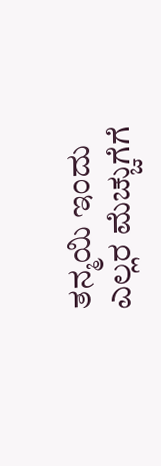ತನ್ಮಯಿ ಇಂದು ಎಲ್ಲರ ಮೆಚ್ಚುಗೆಗೆ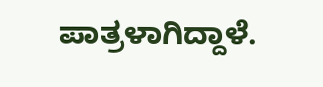ಪಾತ್ರಳಾಗಿದ್ದಾಳೆ.